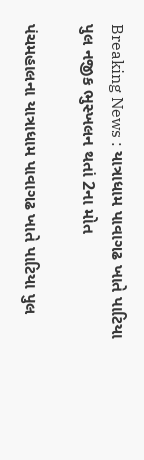Breaking News : યાત્રાધામ પાવાગઢ ખાતે પાટિયા પુલ નજીક ભુસ્ખલન થતાં 2ના મોત

પંચમહાલના યાત્રાધામ પાવાગઢ ખાતે પાટિયા પુલ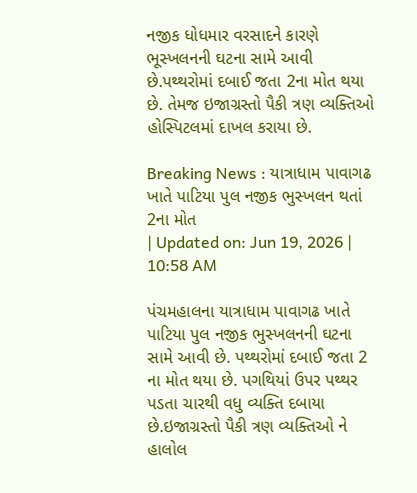નજીક ધોધમાર વરસાદને કારણે ભૂસ્ખલનની ઘટના સામે આવી છે.પથ્થરોમાં દબાઈ જતા 2ના મોત થયા છે. તેમજ ઇજાગ્રસ્તો પૈકી ત્રણ વ્યક્તિઓ હોસ્પિટલમાં દાખલ કરાયા છે.

Breaking News : યાત્રાધામ પાવાગઢ ખાતે પાટિયા પુલ નજીક ભુસ્ખલન થતાં 2ના મોત
| Updated on: Jun 19, 2026 | 10:58 AM

પંચમહાલના યાત્રાધામ પાવાગઢ ખાતે પાટિયા પુલ નજીક ભુસ્ખલનની ઘટના સામે આવી છે. પથ્થરોમાં દબાઈ જતા 2 ના મોત થયા છે. પગથિયાં ઉપર પથ્થર પડતા ચારથી વધુ વ્યક્તિ દબાયા છે.ઇજાગ્રસ્તો પૈકી ત્રણ વ્યક્તિઓ ને હાલોલ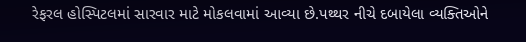રેફરલ હોસ્પિટલમાં સારવાર માટે મોકલવામાં આવ્યા છે.પથ્થર નીચે દબાયેલા વ્યક્તિઓને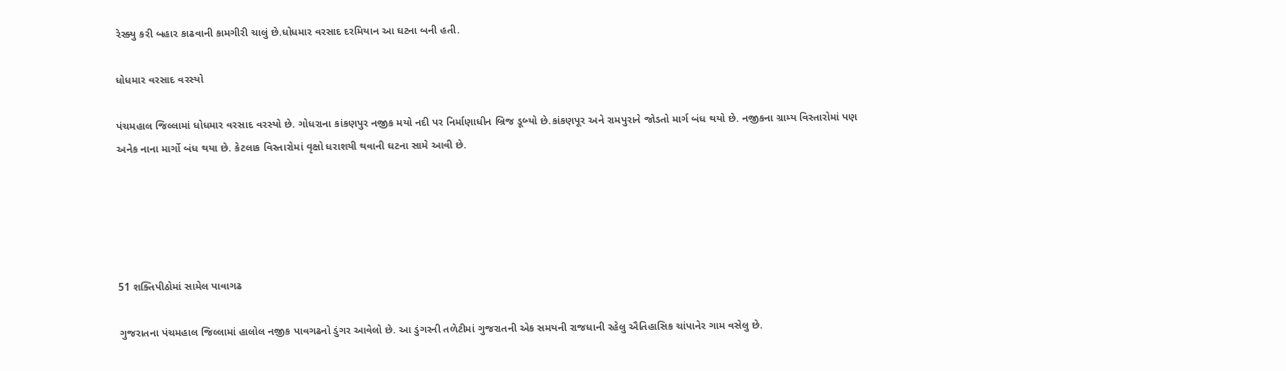રેસ્ક્યુ કરી બહાર કાઢવાની કામગીરી ચાલું છે.ધોધમાર વરસાદ દરમિયાન આ ઘટના બની હતી.

ધોધમાર વરસાદ વરસ્યો

પંચમહાલ જિલ્લામાં ધોધમાર વરસાદ વરસ્યો છે. ગોધરાના કાંકણપુર નજીક મયો નદી પર નિર્માણાધીન બ્રિજ ડૂબ્યો છે.કાંકણપૂર અને રામપુરાને જોડતો માર્ગ બંધ થયો છે. નજીકના ગ્રામ્ય વિસ્તારોમાં પણ અનેક નાના માર્ગો બંધ થયા છે. કેટલાક વિસ્તારોમાં વૃક્ષો ધરાશયી થવાની ઘટના સામે આવી છે.





51 શક્તિપીઠોમાં સામેલ પાવાગઢ

ગુજરાતના પંચમહાલ જિલ્લામાં હાલોલ નજીક પાવગઢનો ડુંગર આવેલો છે. આ ડુંગરની તળેટીમાં ગુજરાતની એક સમયની રાજધાની રહેલુ ઐતિહાસિક ચાંપાનેર ગામ વસેલુ છે.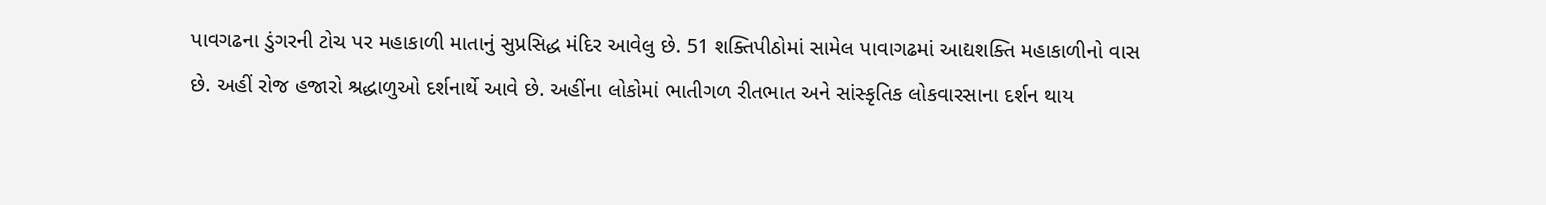પાવગઢના ડુંગરની ટોચ પર મહાકાળી માતાનું સુપ્રસિદ્ધ મંદિર આવેલુ છે. 51 શક્તિપીઠોમાં સામેલ પાવાગઢમાં આદ્યશક્તિ મહાકાળીનો વાસ છે. અહીં રોજ હજારો શ્રદ્ધાળુઓ દર્શનાર્થે આવે છે. અહીંના લોકોમાં ભાતીગળ રીતભાત અને સાંસ્કૃતિક લોકવારસાના દર્શન થાય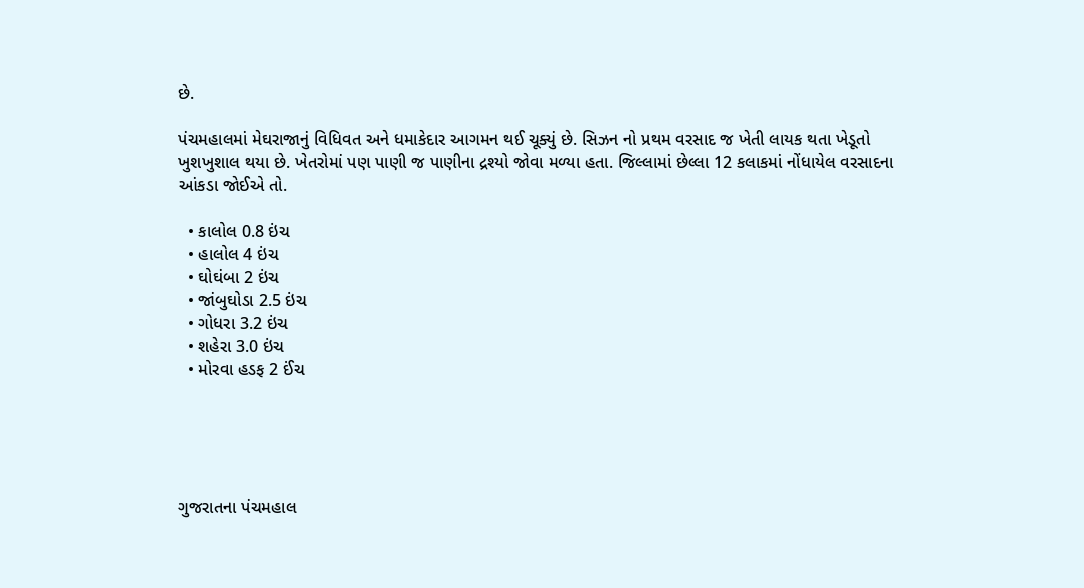છે.

પંચમહાલમાં મેઘરાજાનું વિધિવત અને ધમાકેદાર આગમન થઈ ચૂક્યું છે. સિઝન નો પ્રથમ વરસાદ જ ખેતી લાયક થતા ખેડૂતો ખુશખુશાલ થયા છે. ખેતરોમાં પણ પાણી જ પાણીના દ્રશ્યો જોવા મળ્યા હતા. જિલ્લામાં છેલ્લા 12 કલાકમાં નોંધાયેલ વરસાદના આંકડા જોઈએ તો.

  • કાલોલ 0.8 ઇંચ
  • હાલોલ 4 ઇંચ
  • ઘોઘંબા 2 ઇંચ
  • જાંબુઘોડા 2.5 ઇંચ
  • ગોધરા 3.2 ઇંચ
  • શહેરા 3.0 ઇંચ
  • મોરવા હડફ 2 ઈંચ





ગુજરાતના પંચમહાલ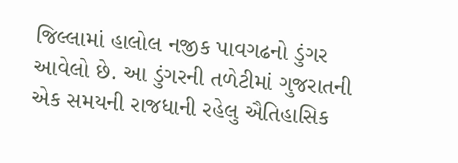જિલ્લામાં હાલોલ નજીક પાવગઢનો ડુંગર આવેલો છે. આ ડુંગરની તળેટીમાં ગુજરાતની એક સમયની રાજધાની રહેલુ ઐતિહાસિક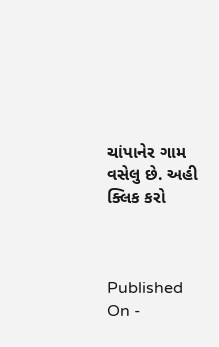ચાંપાનેર ગામ વસેલુ છે. અહી ક્લિક કરો



Published On -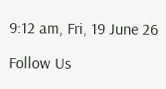9:12 am, Fri, 19 June 26

Follow Us